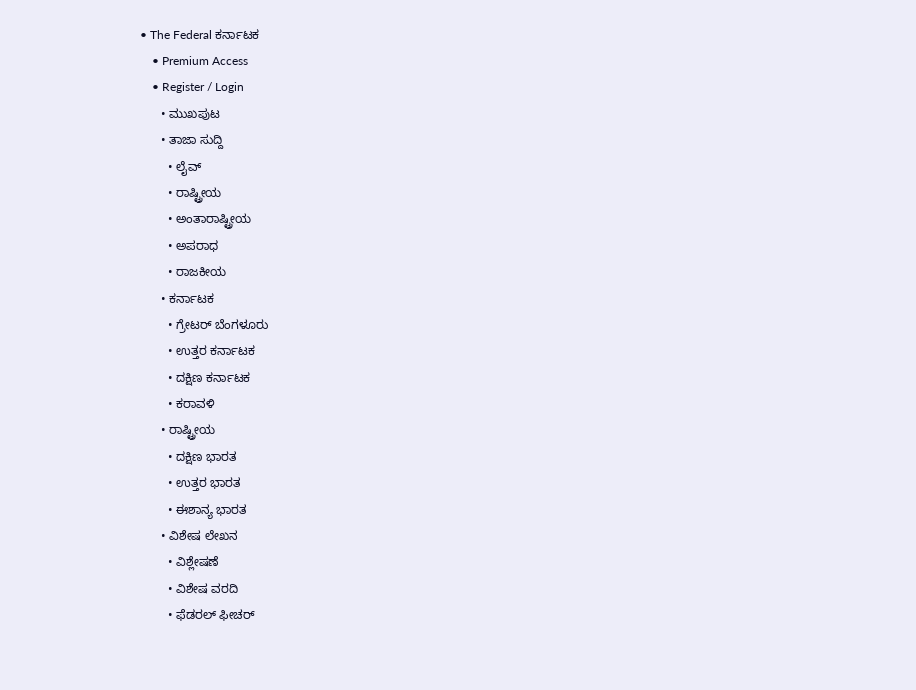• The Federal ಕರ್ನಾಟಕ
    • Premium Access
    • Register / Login
      • ಮುಖಪುಟ
      • ತಾಜಾ ಸುದ್ದಿ
        • ಲೈವ್‌
        • ರಾಷ್ಟ್ರೀಯ
        • ಅಂತಾರಾಷ್ಟ್ರೀಯ
        • ಅಪರಾಧ
        • ರಾಜಕೀಯ
      • ಕರ್ನಾಟಕ
        • ಗ್ರೇಟರ್ ಬೆಂಗಳೂರು
        • ಉತ್ತರ ಕರ್ನಾಟಕ
        • ದಕ್ಷಿಣ ಕರ್ನಾಟಕ
        • ಕರಾವಳಿ
      • ರಾಷ್ಟ್ರೀಯ
        • ದಕ್ಷಿಣ ಭಾರತ
        • ಉತ್ತರ ಭಾರತ
        • ಈಶಾನ್ಯ ಭಾರತ
      • ವಿಶೇಷ ಲೇಖನ
        • ವಿಶ್ಲೇಷಣೆ
        • ವಿಶೇಷ ವರದಿ
        • ಫೆಡರಲ್ ಫೀಚರ್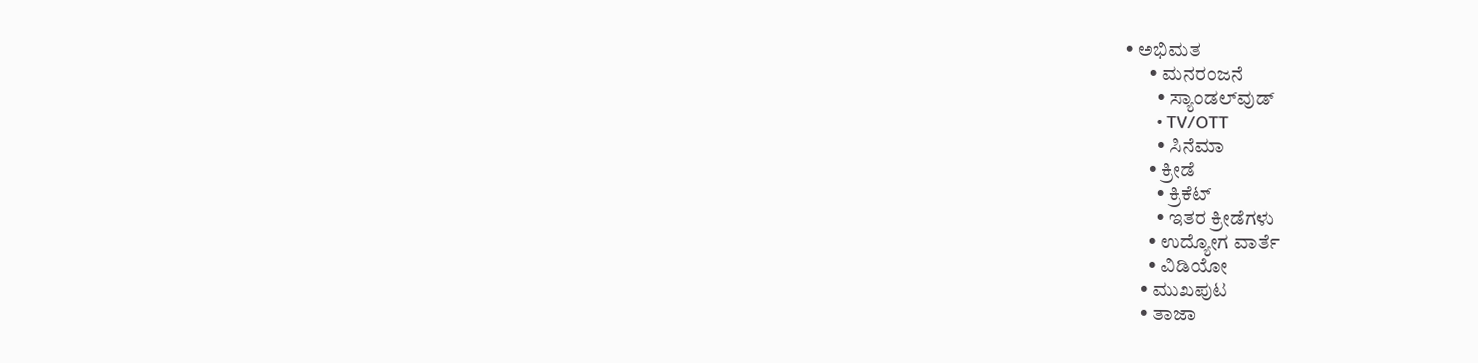• ಅಭಿಮತ
      • ಮನರಂಜನೆ
        • ಸ್ಯಾಂಡಲ್‌ವುಡ್
        • TV/OTT
        • ಸಿನೆಮಾ
      • ಕ್ರೀಡೆ
        • ಕ್ರಿಕೆಟ್
        • ಇತರ ಕ್ರೀಡೆಗಳು
      • ಉದ್ಯೋಗ ವಾರ್ತೆ
      • ವಿಡಿಯೋ
    • ಮುಖಪುಟ
    • ತಾಜಾ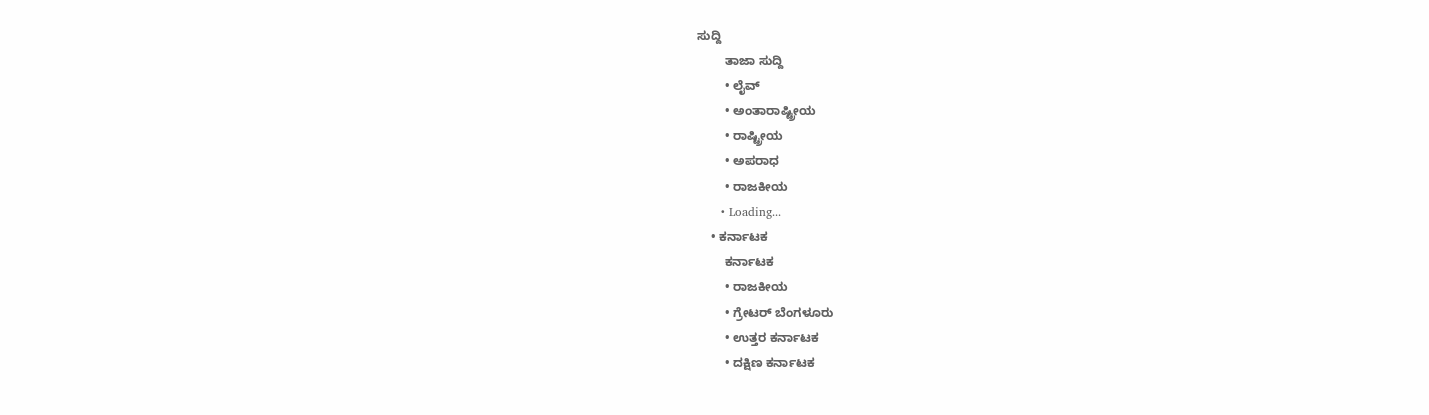ಸುದ್ದಿ
        ತಾಜಾ ಸುದ್ದಿ
        • ಲೈವ್‌
        • ಅಂತಾರಾಷ್ಟ್ರೀಯ
        • ರಾಷ್ಟ್ರೀಯ
        • ಅಪರಾಧ
        • ರಾಜಕೀಯ
      • Loading...
    • ಕರ್ನಾಟಕ
        ಕರ್ನಾಟಕ
        • ರಾಜಕೀಯ
        • ಗ್ರೇಟರ್ ಬೆಂಗಳೂರು
        • ಉತ್ತರ ಕರ್ನಾಟಕ
        • ದಕ್ಷಿಣ ಕರ್ನಾಟಕ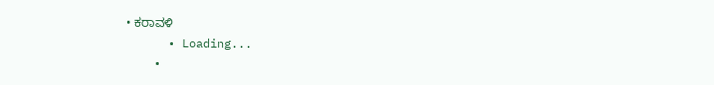• ಕರಾವಳಿ
      • Loading...
    •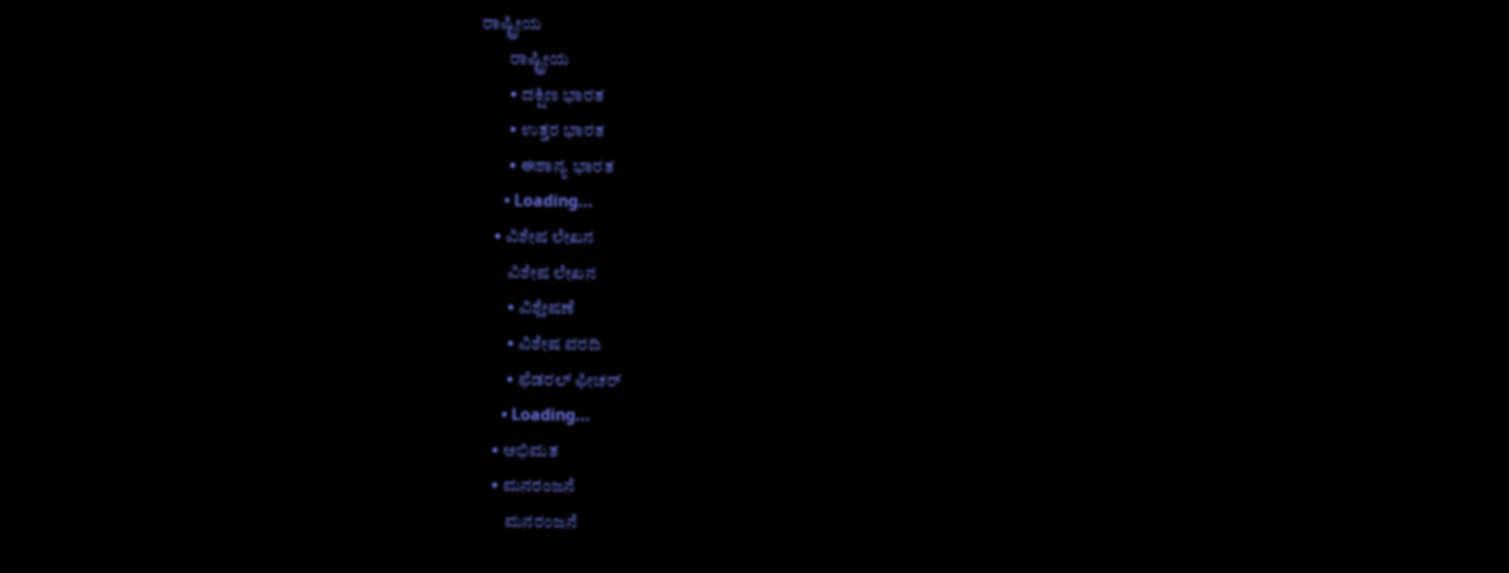ರಾಷ್ಟ್ರೀಯ
        ರಾಷ್ಟ್ರೀಯ
        • ದಕ್ಷಿಣ ಭಾರತ
        • ಉತ್ತರ ಭಾರತ
        • ಈಶಾನ್ಯ ಭಾರತ
      • Loading...
    • ವಿಶೇಷ ಲೇಖನ
        ವಿಶೇಷ ಲೇಖನ
        • ವಿಶ್ಲೇಷಣೆ
        • ವಿಶೇಷ ವರದಿ
        • ಫೆಡರಲ್ ಫೀಚರ್
      • Loading...
    • ಅಭಿಮತ
    • ಮನರಂಜನೆ
        ಮನರಂಜನೆ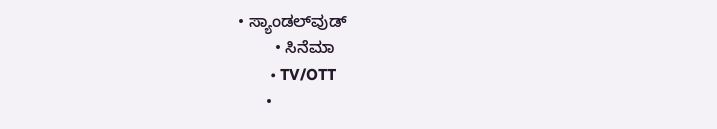• ಸ್ಯಾಂಡಲ್‌ವುಡ್
        • ಸಿನೆಮಾ
        • TV/OTT
      •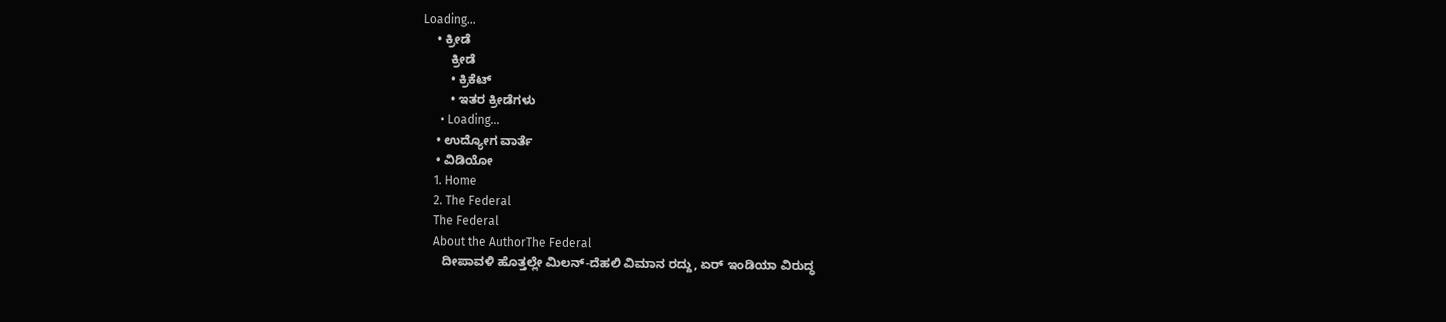Loading...
    • ಕ್ರೀಡೆ
        ಕ್ರೀಡೆ
        • ಕ್ರಿಕೆಟ್
        • ಇತರ ಕ್ರೀಡೆಗಳು
      • Loading...
    • ಉದ್ಯೋಗ ವಾರ್ತೆ
    • ವಿಡಿಯೋ
    1. Home
    2. The Federal
    The Federal
    About the AuthorThe Federal
      ದೀಪಾವಳಿ ಹೊತ್ತಲ್ಲೇ ಮಿಲನ್-ದೆಹಲಿ ವಿಮಾನ ರದ್ದು, ಏರ್ ಇಂಡಿಯಾ ವಿರುದ್ಧ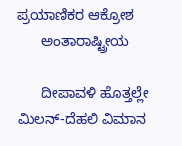ಪ್ರಯಾಣಿಕರ ಆಕ್ರೋಶ
      ಅಂತಾರಾಷ್ಟ್ರೀಯ

      ದೀಪಾವಳಿ ಹೊತ್ತಲ್ಲೇ ಮಿಲನ್-ದೆಹಲಿ ವಿಮಾನ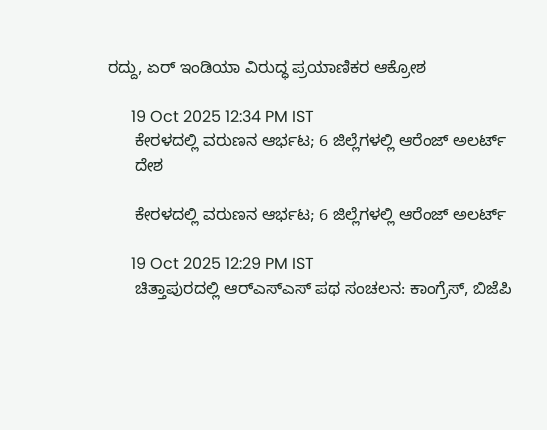ರದ್ದು, ಏರ್ ಇಂಡಿಯಾ ವಿರುದ್ಧ ಪ್ರಯಾಣಿಕರ ಆಕ್ರೋಶ

      19 Oct 2025 12:34 PM IST
      ಕೇರಳದಲ್ಲಿ ವರುಣನ ಆರ್ಭಟ; 6 ಜಿಲ್ಲೆಗಳಲ್ಲಿ ಆರೆಂಜ್ ಅಲರ್ಟ್
      ದೇಶ

      ಕೇರಳದಲ್ಲಿ ವರುಣನ ಆರ್ಭಟ; 6 ಜಿಲ್ಲೆಗಳಲ್ಲಿ ಆರೆಂಜ್ ಅಲರ್ಟ್

      19 Oct 2025 12:29 PM IST
      ಚಿತ್ತಾಪುರದಲ್ಲಿ ಆರ್‌ಎಸ್‌ಎಸ್‌ ಪಥ ಸಂಚಲನ: ಕಾಂಗ್ರೆಸ್‌, ಬಿಜೆಪಿ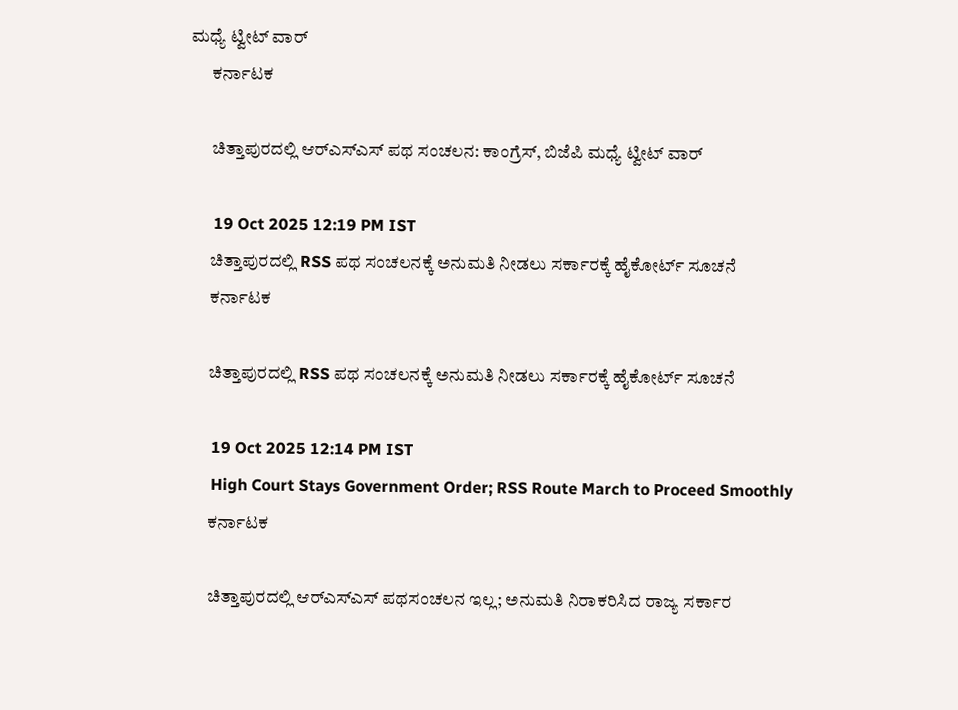ಮಧ್ಯೆ ಟ್ವೀಟ್ ವಾರ್‌
      ಕರ್ನಾಟಕ

      ಚಿತ್ತಾಪುರದಲ್ಲಿ ಆರ್‌ಎಸ್‌ಎಸ್‌ ಪಥ ಸಂಚಲನ: ಕಾಂಗ್ರೆಸ್‌, ಬಿಜೆಪಿ ಮಧ್ಯೆ ಟ್ವೀಟ್ ವಾರ್‌

      19 Oct 2025 12:19 PM IST
      ಚಿತ್ತಾಪುರದಲ್ಲಿ RSS ಪಥ ಸಂಚಲನಕ್ಕೆ ಅನುಮತಿ ನೀಡಲು ಸರ್ಕಾರಕ್ಕೆ ಹೈಕೋರ್ಟ್ ಸೂಚನೆ
      ಕರ್ನಾಟಕ

      ಚಿತ್ತಾಪುರದಲ್ಲಿ RSS ಪಥ ಸಂಚಲನಕ್ಕೆ ಅನುಮತಿ ನೀಡಲು ಸರ್ಕಾರಕ್ಕೆ ಹೈಕೋರ್ಟ್ ಸೂಚನೆ

      19 Oct 2025 12:14 PM IST
      High Court Stays Government Order; RSS Route March to Proceed Smoothly
      ಕರ್ನಾಟಕ

      ಚಿತ್ತಾಪುರದಲ್ಲಿ ಆರ್‌ಎಸ್‌ಎಸ್‌ ಪಥಸಂಚಲನ ಇಲ್ಲ; ಅನುಮತಿ ನಿರಾಕರಿಸಿದ ರಾಜ್ಯ ಸರ್ಕಾರ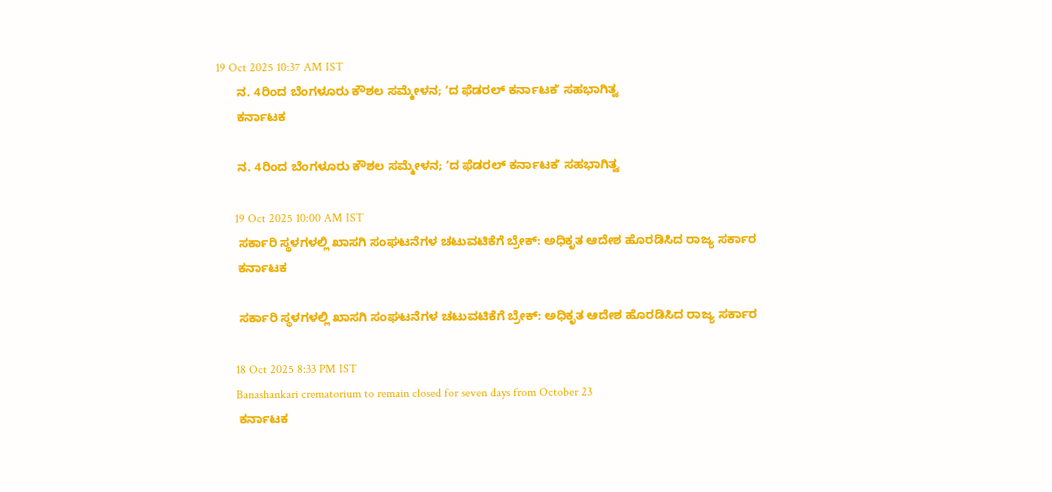19 Oct 2025 10:37 AM IST
      ನ. 4ರಿಂದ ಬೆಂಗಳೂರು ಕೌಶಲ ಸಮ್ಮೇಳನ; ʼದ ಫೆಡರಲ್‌ ಕರ್ನಾಟಕʼ ಸಹಭಾಗಿತ್ವ
      ಕರ್ನಾಟಕ

      ನ. 4ರಿಂದ ಬೆಂಗಳೂರು ಕೌಶಲ ಸಮ್ಮೇಳನ; ʼದ ಫೆಡರಲ್‌ ಕರ್ನಾಟಕʼ ಸಹಭಾಗಿತ್ವ

      19 Oct 2025 10:00 AM IST
      ಸರ್ಕಾರಿ ಸ್ಥಳಗಳಲ್ಲಿ ಖಾಸಗಿ ಸಂಘಟನೆಗಳ ಚಟುವಟಿಕೆಗೆ ಬ್ರೇಕ್: ಅಧಿಕೃತ ಆದೇಶ ಹೊರಡಿಸಿದ ರಾಜ್ಯ ಸರ್ಕಾರ
      ಕರ್ನಾಟಕ

      ಸರ್ಕಾರಿ ಸ್ಥಳಗಳಲ್ಲಿ ಖಾಸಗಿ ಸಂಘಟನೆಗಳ ಚಟುವಟಿಕೆಗೆ ಬ್ರೇಕ್: ಅಧಿಕೃತ ಆದೇಶ ಹೊರಡಿಸಿದ ರಾಜ್ಯ ಸರ್ಕಾರ

      18 Oct 2025 8:33 PM IST
      Banashankari crematorium to remain closed for seven days from October 23
      ಕರ್ನಾಟಕ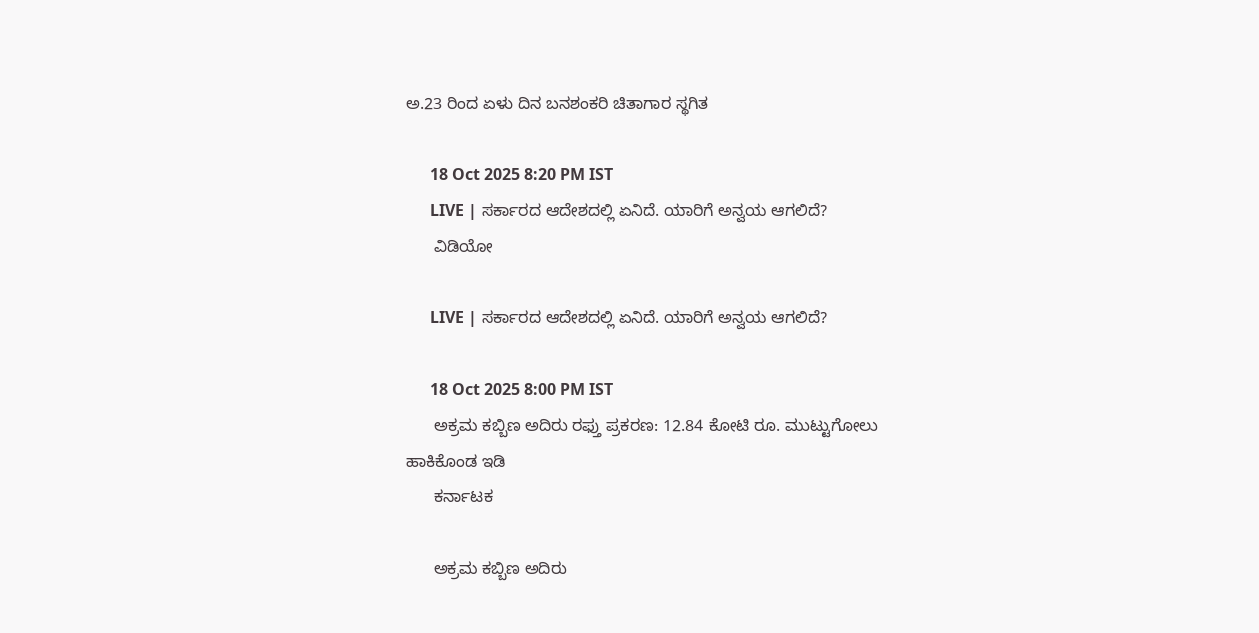ಅ.23 ರಿಂದ ಏಳು ದಿನ ಬನಶಂಕರಿ ಚಿತಾಗಾರ ಸ್ಥಗಿತ

      18 Oct 2025 8:20 PM IST
      LIVE | ಸರ್ಕಾರದ ಆದೇಶದಲ್ಲಿ ಏನಿದೆ. ಯಾರಿಗೆ ಅನ್ವಯ ಆಗಲಿದೆ?
      ವಿಡಿಯೋ

      LIVE | ಸರ್ಕಾರದ ಆದೇಶದಲ್ಲಿ ಏನಿದೆ. ಯಾರಿಗೆ ಅನ್ವಯ ಆಗಲಿದೆ?

      18 Oct 2025 8:00 PM IST
      ಅಕ್ರಮ ಕಬ್ಬಿಣ ಅದಿರು ರಫ್ತು ಪ್ರಕರಣ: 12.84 ಕೋಟಿ ರೂ. ಮುಟ್ಟುಗೋಲು ಹಾಕಿಕೊಂಡ ಇಡಿ
      ಕರ್ನಾಟಕ

      ಅಕ್ರಮ ಕಬ್ಬಿಣ ಅದಿರು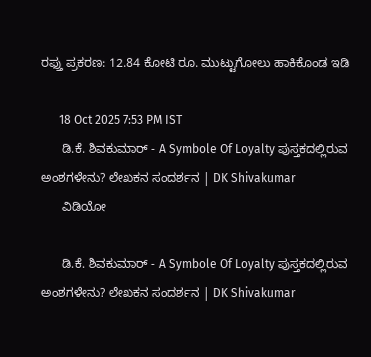ರಫ್ತು ಪ್ರಕರಣ: 12.84 ಕೋಟಿ ರೂ. ಮುಟ್ಟುಗೋಲು ಹಾಕಿಕೊಂಡ ಇಡಿ

      18 Oct 2025 7:53 PM IST
      ಡಿ.ಕೆ. ಶಿವಕುಮಾರ್ - A Symbole Of Loyalty ಪುಸ್ತಕದಲ್ಲಿರುವ ಅಂಶಗಳೇನು? ಲೇಖಕನ ಸಂದರ್ಶನ | DK Shivakumar
      ವಿಡಿಯೋ

      ಡಿ.ಕೆ. ಶಿವಕುಮಾರ್ - A Symbole Of Loyalty ಪುಸ್ತಕದಲ್ಲಿರುವ ಅಂಶಗಳೇನು? ಲೇಖಕನ ಸಂದರ್ಶನ | DK Shivakumar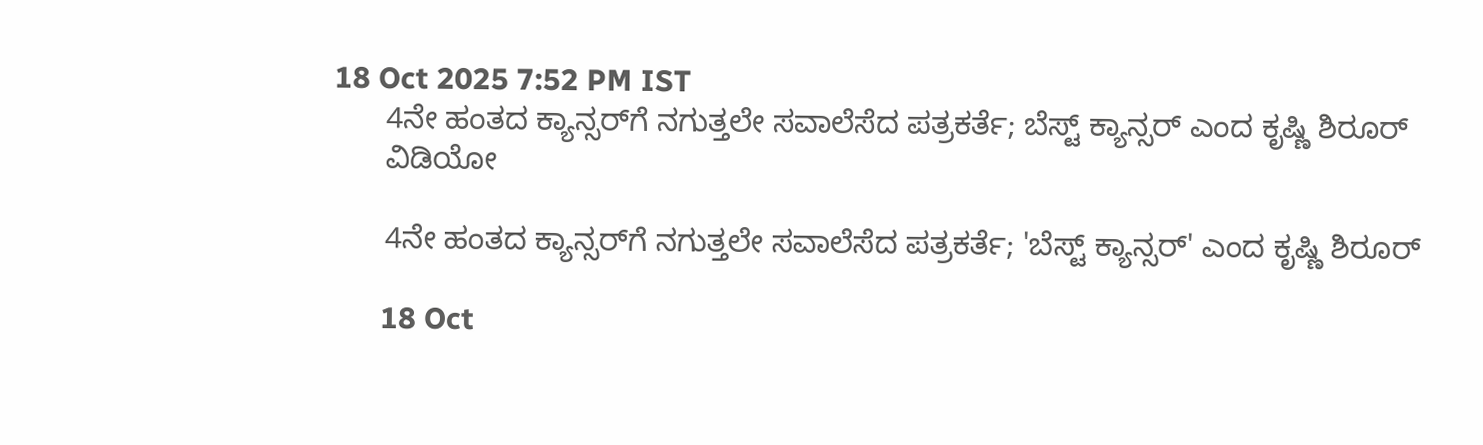18 Oct 2025 7:52 PM IST
      4ನೇ ಹಂತದ ಕ್ಯಾನ್ಸರ್‌ಗೆ ನಗುತ್ತಲೇ ಸವಾಲೆಸೆದ ಪತ್ರಕರ್ತೆ; ಬೆಸ್ಟ್ ಕ್ಯಾನ್ಸರ್ ಎಂದ ಕೃಷ್ಣಿ ಶಿರೂರ್
      ವಿಡಿಯೋ

      4ನೇ ಹಂತದ ಕ್ಯಾನ್ಸರ್‌ಗೆ ನಗುತ್ತಲೇ ಸವಾಲೆಸೆದ ಪತ್ರಕರ್ತೆ; 'ಬೆಸ್ಟ್ ಕ್ಯಾನ್ಸರ್' ಎಂದ ಕೃಷ್ಣಿ ಶಿರೂರ್

      18 Oct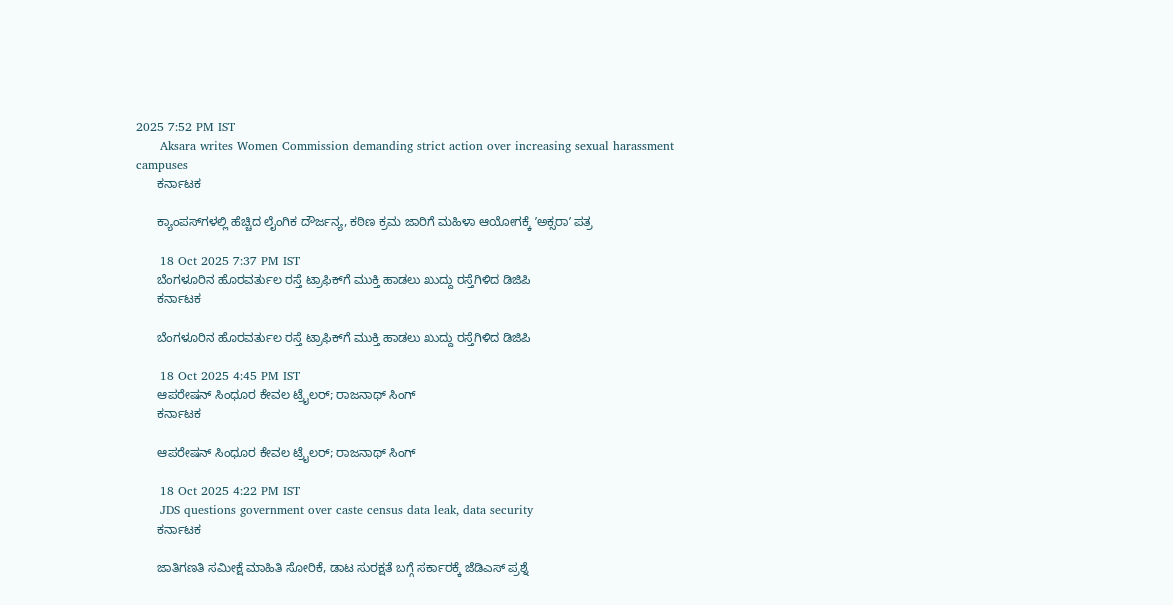2025 7:52 PM IST
      Aksara writes Women Commission demanding strict action over increasing sexual harassment campuses
      ಕರ್ನಾಟಕ

      ಕ್ಯಾಂಪಸ್‌ಗಳಲ್ಲಿ ಹೆಚ್ಚಿದ ಲೈಂಗಿಕ ದೌರ್ಜನ್ಯ, ಕಠಿಣ ಕ್ರಮ ಜಾರಿಗೆ ಮಹಿಳಾ ಆಯೋಗಕ್ಕೆ ʼಅಕ್ಸರಾʼ ಪತ್ರ

      18 Oct 2025 7:37 PM IST
      ಬೆಂಗಳೂರಿನ ಹೊರವರ್ತುಲ ರಸ್ತೆ ಟ್ರಾಫಿಕ್‌ಗೆ ಮುಕ್ತಿ ಹಾಡಲು ಖುದ್ದು ರಸ್ತೆಗಿಳಿದ ಡಿಜಿಪಿ
      ಕರ್ನಾಟಕ

      ಬೆಂಗಳೂರಿನ ಹೊರವರ್ತುಲ ರಸ್ತೆ ಟ್ರಾಫಿಕ್‌ಗೆ ಮುಕ್ತಿ ಹಾಡಲು ಖುದ್ದು ರಸ್ತೆಗಿಳಿದ ಡಿಜಿಪಿ

      18 Oct 2025 4:45 PM IST
      ಆಪರೇಷನ್ ಸಿಂಧೂರ ಕೇವಲ ಟ್ರೈಲರ್; ರಾಜನಾಥ್ ಸಿಂಗ್
      ಕರ್ನಾಟಕ

      ಆಪರೇಷನ್ ಸಿಂಧೂರ ಕೇವಲ ಟ್ರೈಲರ್; ರಾಜನಾಥ್ ಸಿಂಗ್

      18 Oct 2025 4:22 PM IST
      JDS questions government over caste census data leak, data security
      ಕರ್ನಾಟಕ

      ಜಾತಿಗಣತಿ ಸಮೀಕ್ಷೆ ಮಾಹಿತಿ ಸೋರಿಕೆ, ಡಾಟ ಸುರಕ್ಷತೆ ಬಗ್ಗೆ ಸರ್ಕಾರಕ್ಕೆ ಜೆಡಿಎಸ್‌ ಪ್ರಶ್ನೆ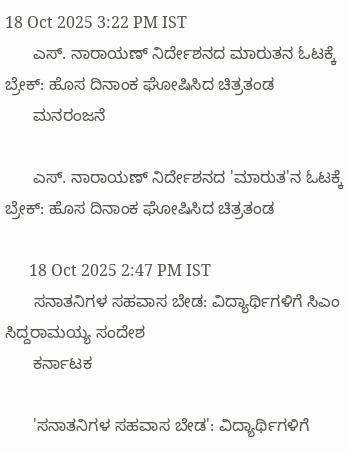18 Oct 2025 3:22 PM IST
      ಎಸ್. ನಾರಾಯಣ್ ನಿರ್ದೇಶನದ ಮಾರುತನ ಓಟಕ್ಕೆ ಬ್ರೇಕ್: ಹೊಸ ದಿನಾಂಕ ಘೋಷಿಸಿದ ಚಿತ್ರತಂಡ
      ಮನರಂಜನೆ

      ಎಸ್. ನಾರಾಯಣ್ ನಿರ್ದೇಶನದ 'ಮಾರುತ'ನ ಓಟಕ್ಕೆ ಬ್ರೇಕ್: ಹೊಸ ದಿನಾಂಕ ಘೋಷಿಸಿದ ಚಿತ್ರತಂಡ

      18 Oct 2025 2:47 PM IST
      ಸನಾತನಿಗಳ ಸಹವಾಸ ಬೇಡ: ವಿದ್ಯಾರ್ಥಿಗಳಿಗೆ ಸಿಎಂ ಸಿದ್ದರಾಮಯ್ಯ ಸಂದೇಶ
      ಕರ್ನಾಟಕ

      'ಸನಾತನಿಗಳ ಸಹವಾಸ ಬೇಡ': ವಿದ್ಯಾರ್ಥಿಗಳಿಗೆ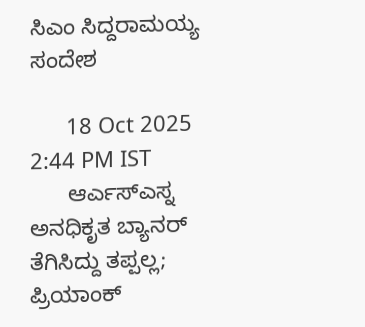ಸಿಎಂ ಸಿದ್ದರಾಮಯ್ಯ ಸಂದೇಶ

      18 Oct 2025 2:44 PM IST
      ಆರ್ಎಸ್ಎಸ್ನ ಅನಧಿಕೃತ ಬ್ಯಾನರ್ ತೆಗಿಸಿದ್ದು ತಪ್ಪಲ್ಲ; ಪ್ರಿಯಾಂಕ್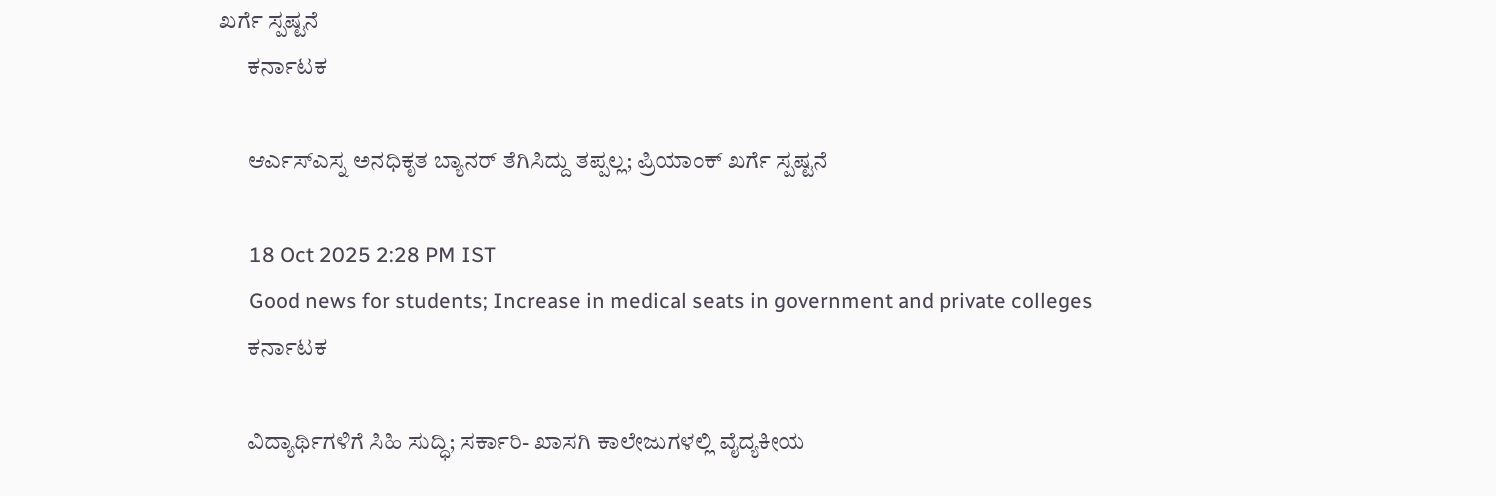ಖರ್ಗೆ ಸ್ಪಷ್ಟನೆ
      ಕರ್ನಾಟಕ

      ಆರ್ಎಸ್ಎಸ್ನ ಅನಧಿಕೃತ ಬ್ಯಾನರ್ ತೆಗಿಸಿದ್ದು ತಪ್ಪಲ್ಲ; ಪ್ರಿಯಾಂಕ್ ಖರ್ಗೆ ಸ್ಪಷ್ಟನೆ

      18 Oct 2025 2:28 PM IST
      Good news for students; Increase in medical seats in government and private colleges
      ಕರ್ನಾಟಕ

      ವಿದ್ಯಾರ್ಥಿಗಳಿಗೆ ಸಿಹಿ ಸುದ್ಧಿ; ಸರ್ಕಾರಿ- ಖಾಸಗಿ ಕಾಲೇಜುಗಳಲ್ಲಿ ವೈದ್ಯಕೀಯ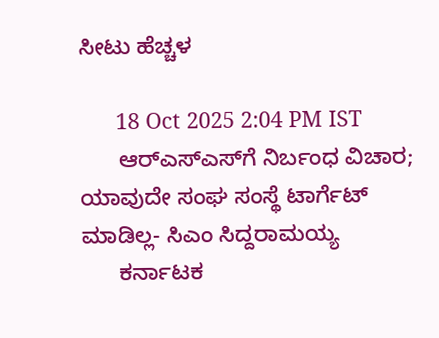ಸೀಟು ಹೆಚ್ಚಳ

      18 Oct 2025 2:04 PM IST
      ಆರ್‌ಎಸ್‌ಎಸ್‌ಗೆ ನಿರ್ಬಂಧ ವಿಚಾರ; ಯಾವುದೇ ಸಂಘ ಸಂಸ್ಥೆ ಟಾರ್ಗೆಟ್‌ ಮಾಡಿಲ್ಲ- ಸಿಎಂ ಸಿದ್ದರಾಮಯ್ಯ
      ಕರ್ನಾಟಕ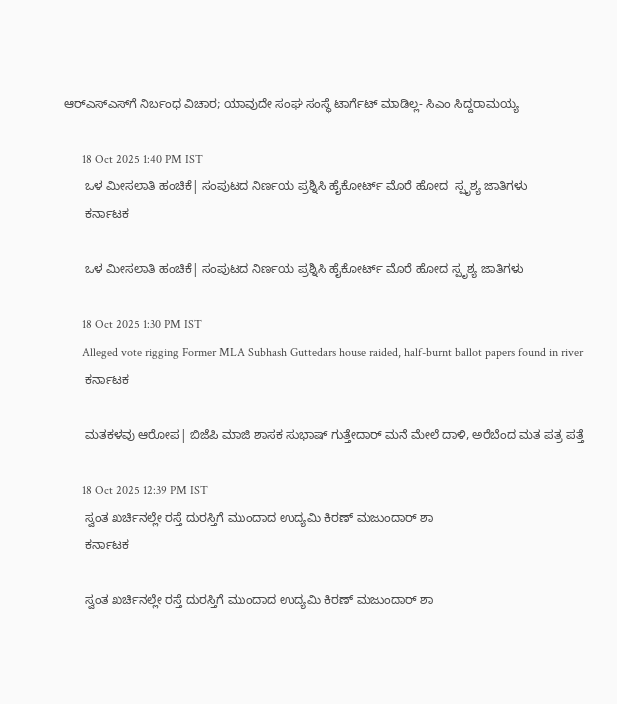ಆರ್‌ಎಸ್‌ಎಸ್‌ಗೆ ನಿರ್ಬಂಧ ವಿಚಾರ; ಯಾವುದೇ ಸಂಘ ಸಂಸ್ಥೆ ಟಾರ್ಗೆಟ್‌ ಮಾಡಿಲ್ಲ- ಸಿಎಂ ಸಿದ್ದರಾಮಯ್ಯ

      18 Oct 2025 1:40 PM IST
      ಒಳ ಮೀಸಲಾತಿ ಹಂಚಿಕೆ| ಸಂಪುಟದ ನಿರ್ಣಯ ಪ್ರಶ್ನಿಸಿ ಹೈಕೋರ್ಟ್‌ ಮೊರೆ ಹೋದ  ಸ್ಪೃಶ್ಯ ಜಾತಿಗಳು
      ಕರ್ನಾಟಕ

      ಒಳ ಮೀಸಲಾತಿ ಹಂಚಿಕೆ| ಸಂಪುಟದ ನಿರ್ಣಯ ಪ್ರಶ್ನಿಸಿ ಹೈಕೋರ್ಟ್‌ ಮೊರೆ ಹೋದ ಸ್ಪೃಶ್ಯ ಜಾತಿಗಳು

      18 Oct 2025 1:30 PM IST
      Alleged vote rigging Former MLA Subhash Guttedars house raided, half-burnt ballot papers found in river
      ಕರ್ನಾಟಕ

      ಮತಕಳವು ಆರೋಪ| ಬಿಜೆಪಿ ಮಾಜಿ ಶಾಸಕ ಸುಭಾಷ್‌ ಗುತ್ತೇದಾರ್‌ ಮನೆ ಮೇಲೆ ದಾಳಿ, ಅರೆಬೆಂದ ಮತ ಪತ್ರ ಪತ್ತೆ

      18 Oct 2025 12:39 PM IST
      ಸ್ವಂತ ಖರ್ಚಿನಲ್ಲೇ ರಸ್ತೆ ದುರಸ್ತಿಗೆ ಮುಂದಾದ ಉದ್ಯಮಿ ಕಿರಣ್ ಮಜುಂದಾರ್ ಶಾ
      ಕರ್ನಾಟಕ

      ಸ್ವಂತ ಖರ್ಚಿನಲ್ಲೇ ರಸ್ತೆ ದುರಸ್ತಿಗೆ ಮುಂದಾದ ಉದ್ಯಮಿ ಕಿರಣ್ ಮಜುಂದಾರ್ ಶಾ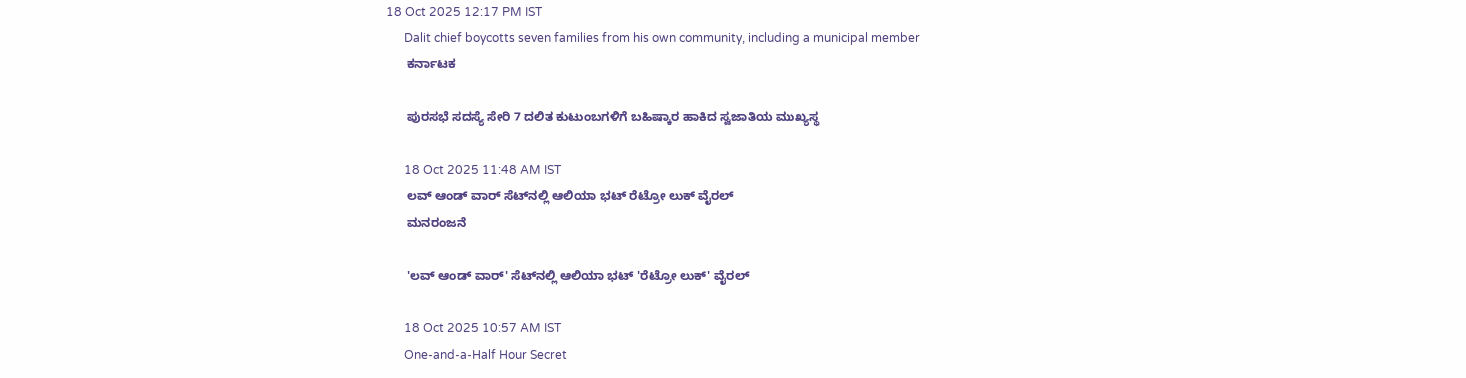18 Oct 2025 12:17 PM IST
      Dalit chief boycotts seven families from his own community, including a municipal member
      ಕರ್ನಾಟಕ

      ಪುರಸಭೆ ಸದಸ್ಯೆ ಸೇರಿ 7 ದಲಿತ ಕುಟುಂಬಗಳಿಗೆ ಬಹಿಷ್ಕಾರ ಹಾಕಿದ ಸ್ವಜಾತಿಯ ಮುಖ್ಯಸ್ಥ

      18 Oct 2025 11:48 AM IST
      ಲವ್ ಆಂಡ್ ವಾರ್ ಸೆಟ್‌ನಲ್ಲಿ ಆಲಿಯಾ ಭಟ್ ರೆಟ್ರೋ ಲುಕ್ ವೈರಲ್
      ಮನರಂಜನೆ

      'ಲವ್ ಆಂಡ್ ವಾರ್' ಸೆಟ್‌ನಲ್ಲಿ ಆಲಿಯಾ ಭಟ್ 'ರೆಟ್ರೋ ಲುಕ್' ವೈರಲ್

      18 Oct 2025 10:57 AM IST
      One-and-a-Half Hour Secret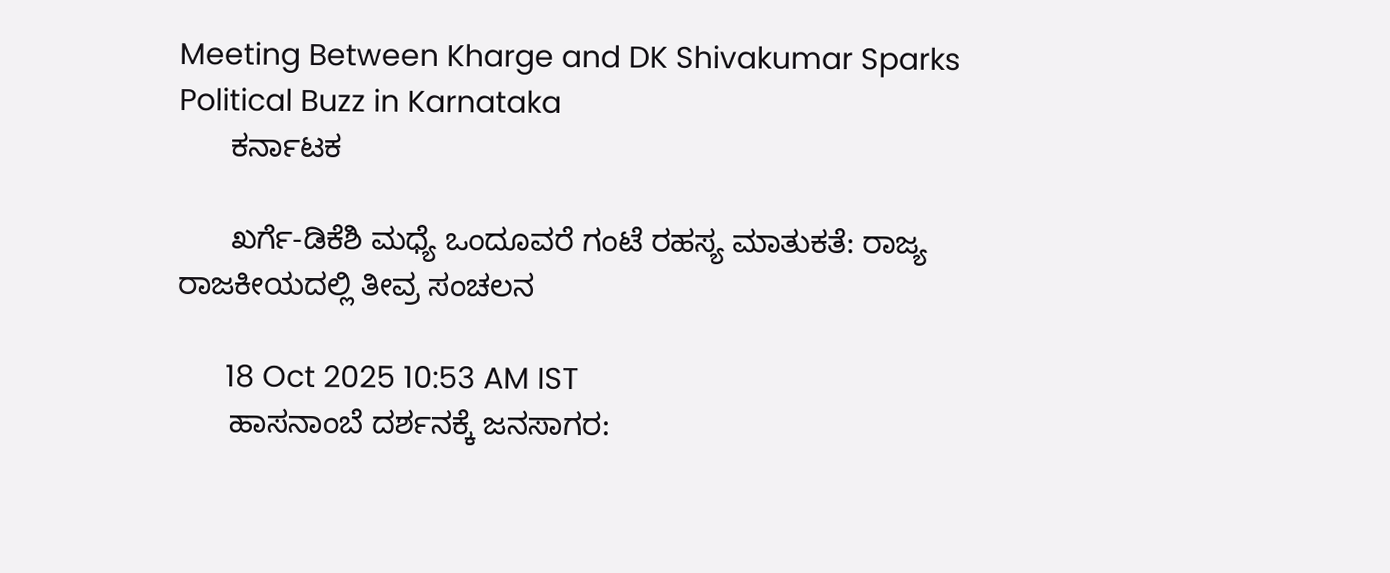Meeting Between Kharge and DK Shivakumar Sparks Political Buzz in Karnataka
      ಕರ್ನಾಟಕ

      ಖರ್ಗೆ-ಡಿಕೆಶಿ ಮಧ್ಯೆ ಒಂದೂವರೆ ಗಂಟೆ ರಹಸ್ಯ ಮಾತುಕತೆ: ರಾಜ್ಯ ರಾಜಕೀಯದಲ್ಲಿ ತೀವ್ರ ಸಂಚಲನ

      18 Oct 2025 10:53 AM IST
      ಹಾಸನಾಂಬೆ ದರ್ಶನಕ್ಕೆ ಜನಸಾಗರ: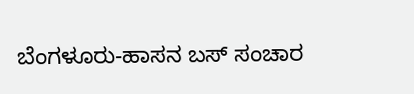ಬೆಂಗಳೂರು-ಹಾಸನ ಬಸ್ ಸಂಚಾರ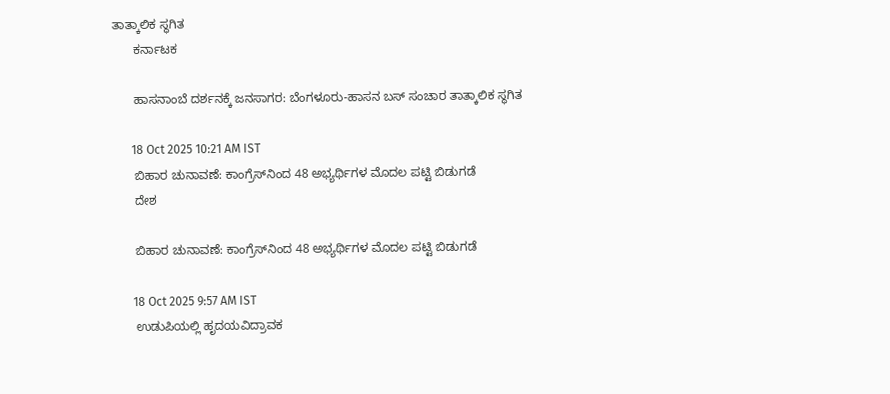ತಾತ್ಕಾಲಿಕ ಸ್ಥಗಿತ
      ಕರ್ನಾಟಕ

      ಹಾಸನಾಂಬೆ ದರ್ಶನಕ್ಕೆ ಜನಸಾಗರ: ಬೆಂಗಳೂರು-ಹಾಸನ ಬಸ್ ಸಂಚಾರ ತಾತ್ಕಾಲಿಕ ಸ್ಥಗಿತ

      18 Oct 2025 10:21 AM IST
      ಬಿಹಾರ ಚುನಾವಣೆ: ಕಾಂಗ್ರೆಸ್‌ನಿಂದ 48 ಅಭ್ಯರ್ಥಿಗಳ ಮೊದಲ ಪಟ್ಟಿ ಬಿಡುಗಡೆ
      ದೇಶ

      ಬಿಹಾರ ಚುನಾವಣೆ: ಕಾಂಗ್ರೆಸ್‌ನಿಂದ 48 ಅಭ್ಯರ್ಥಿಗಳ ಮೊದಲ ಪಟ್ಟಿ ಬಿಡುಗಡೆ

      18 Oct 2025 9:57 AM IST
      ಉಡುಪಿಯಲ್ಲಿ ಹೃದಯವಿದ್ರಾವಕ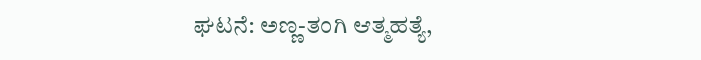ಘಟನೆ: ಅಣ್ಣ-ತಂಗಿ ಆತ್ಮಹತ್ಯೆ,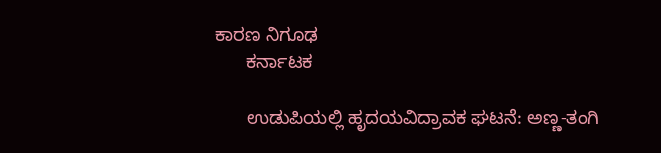ಕಾರಣ ನಿಗೂಢ
      ಕರ್ನಾಟಕ

      ಉಡುಪಿಯಲ್ಲಿ ಹೃದಯವಿದ್ರಾವಕ ಘಟನೆ: ಅಣ್ಣ-ತಂಗಿ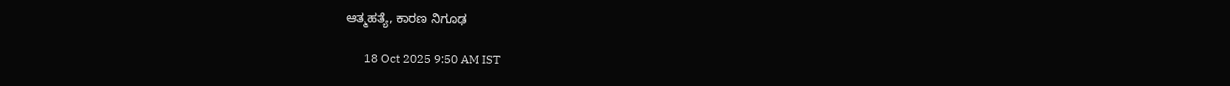ಆತ್ಮಹತ್ಯೆ, ಕಾರಣ ನಿಗೂಢ

      18 Oct 2025 9:50 AM IST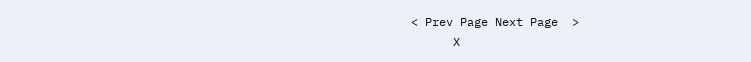< Prev Page Next Page  >
      X